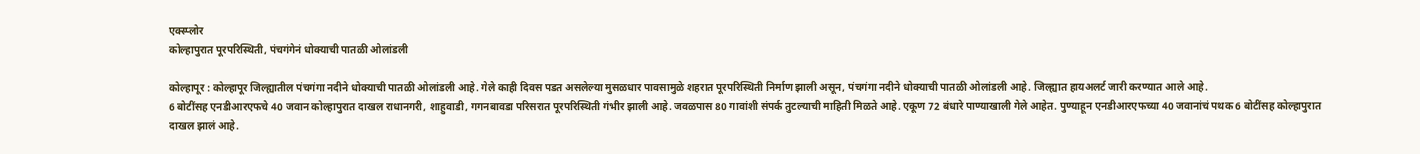एक्स्प्लोर
कोल्हापुरात पूरपरिस्थिती, पंचगंगेनं धोक्याची पातळी ओलांडली

कोल्हापूर : कोल्हापूर जिल्ह्यातील पंचगंगा नदीने धोक्याची पातळी ओलांडली आहे. गेले काही दिवस पडत असलेल्या मुसळधार पावसामुळे शहरात पूरपरिस्थिती निर्माण झाली असून, पंचगंगा नदीने धोक्याची पातळी ओलांडली आहे. जिल्ह्यात हायअलर्ट जारी करण्यात आले आहे.
6 बोटींसह एनडीआरएफचे 40 जवान कोल्हापुरात दाखल राधानगरी, शाहुवाडी, गगनबावडा परिसरात पूरपरिस्थिती गंभीर झाली आहे. जवळपास 80 गावांशी संपर्क तुटल्याची माहिती मिळते आहे. एकूण 72 बंधारे पाण्याखाली गेले आहेत. पुण्याहून एनडीआरएफच्या 40 जवानांचं पथक 6 बोटींसह कोल्हापुरात दाखल झालं आहे.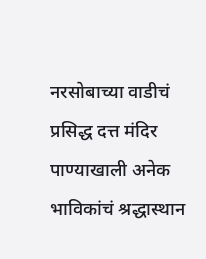नरसोबाच्या वाडीचं प्रसिद्ध दत्त मंदिर पाण्याखाली अनेक भाविकांचं श्रद्धास्थान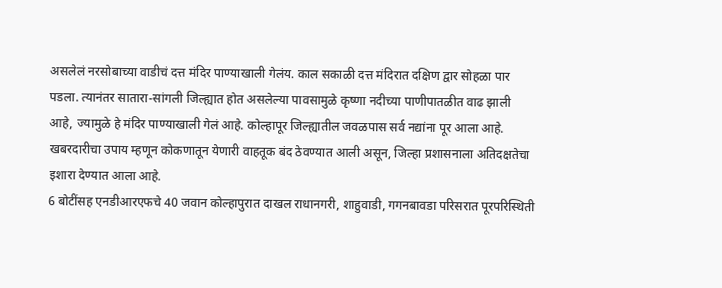असलेलं नरसोबाच्या वाडीचं दत्त मंदिर पाण्याखाली गेलंय. काल सकाळी दत्त मंदिरात दक्षिण द्वार सोहळा पार पडला. त्यानंतर सातारा-सांगली जिल्ह्यात होत असलेल्या पावसामुळे कृष्णा नदीच्या पाणीपातळीत वाढ झाली आहे, ज्यामुळे हे मंदिर पाण्याखाली गेलं आहे. कोल्हापूर जिल्ह्यातील जवळपास सर्व नद्यांना पूर आला आहे. खबरदारीचा उपाय म्हणून कोकणातून येणारी वाहतूक बंद ठेवण्यात आली असून, जिल्हा प्रशासनाला अतिदक्षतेचा इशारा देण्यात आला आहे.
6 बोटींसह एनडीआरएफचे 40 जवान कोल्हापुरात दाखल राधानगरी, शाहुवाडी, गगनबावडा परिसरात पूरपरिस्थिती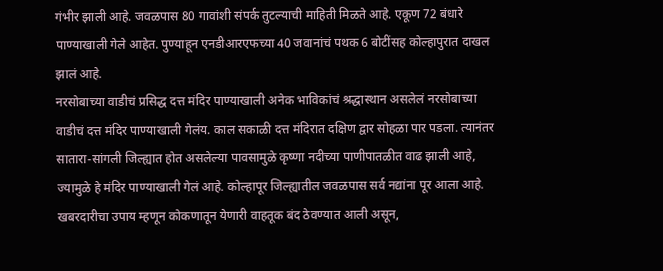गंभीर झाली आहे. जवळपास 80 गावांशी संपर्क तुटल्याची माहिती मिळते आहे. एकूण 72 बंधारे पाण्याखाली गेले आहेत. पुण्याहून एनडीआरएफच्या 40 जवानांचं पथक 6 बोटींसह कोल्हापुरात दाखल झालं आहे.
नरसोबाच्या वाडीचं प्रसिद्ध दत्त मंदिर पाण्याखाली अनेक भाविकांचं श्रद्धास्थान असलेलं नरसोबाच्या वाडीचं दत्त मंदिर पाण्याखाली गेलंय. काल सकाळी दत्त मंदिरात दक्षिण द्वार सोहळा पार पडला. त्यानंतर सातारा-सांगली जिल्ह्यात होत असलेल्या पावसामुळे कृष्णा नदीच्या पाणीपातळीत वाढ झाली आहे, ज्यामुळे हे मंदिर पाण्याखाली गेलं आहे. कोल्हापूर जिल्ह्यातील जवळपास सर्व नद्यांना पूर आला आहे. खबरदारीचा उपाय म्हणून कोकणातून येणारी वाहतूक बंद ठेवण्यात आली असून,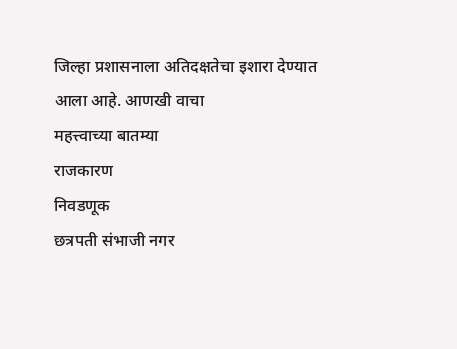जिल्हा प्रशासनाला अतिदक्षतेचा इशारा देण्यात आला आहे. आणखी वाचा
महत्त्वाच्या बातम्या
राजकारण
निवडणूक
छत्रपती संभाजी नगर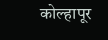कोल्हापूर